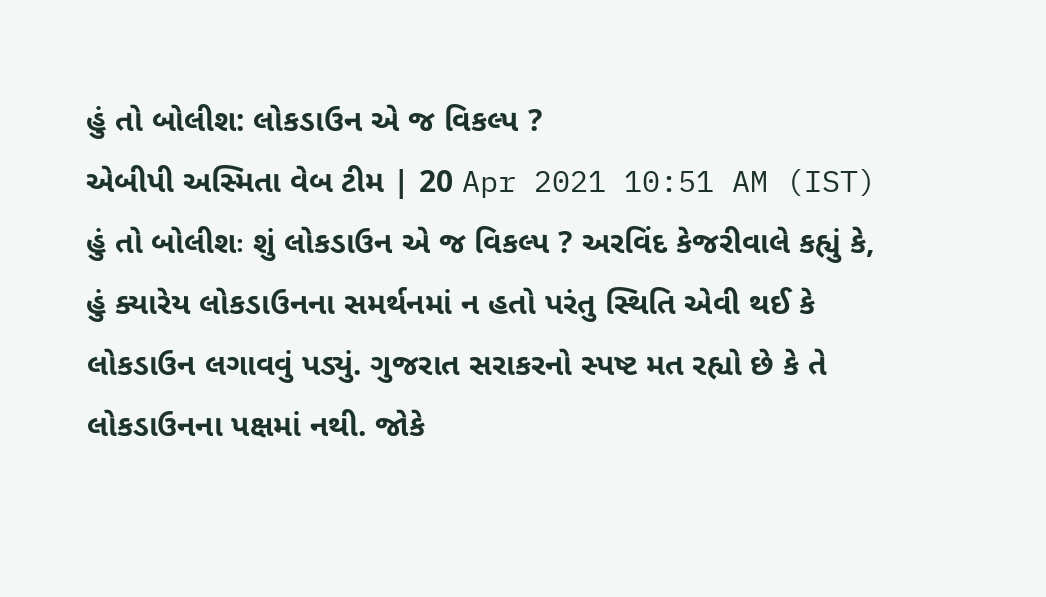હું તો બોલીશ: લોકડાઉન એ જ વિકલ્પ ?
એબીપી અસ્મિતા વેબ ટીમ | 20 Apr 2021 10:51 AM (IST)
હું તો બોલીશઃ શું લોકડાઉન એ જ વિકલ્પ ? અરવિંદ કેજરીવાલે કહ્યું કે, હું ક્યારેય લોકડાઉનના સમર્થનમાં ન હતો પરંતુ સ્થિતિ એવી થઈ કે લોકડાઉન લગાવવું પડ્યું. ગુજરાત સરાકરનો સ્પષ્ટ મત રહ્યો છે કે તે લોકડાઉનના પક્ષમાં નથી. જોકે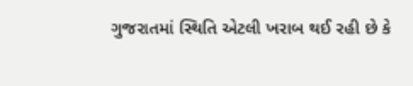ગુજરાતમાં સ્થિતિ એટલી ખરાબ થઈ રહી છે કે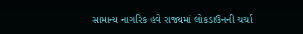સામાન્ય નાગરિક હવે રાજ્યમાં લોકડાઉનની ચર્ચા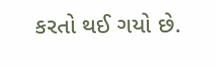કરતો થઈ ગયો છે.